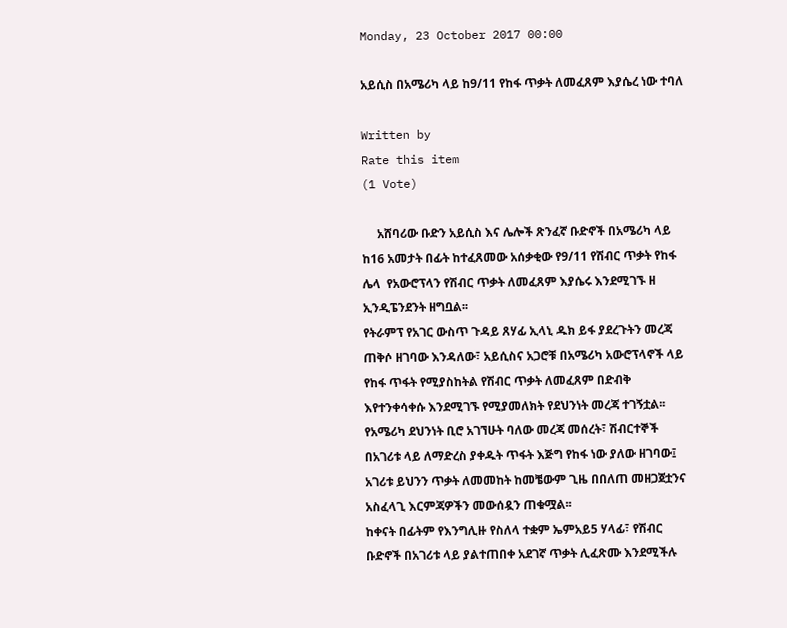Monday, 23 October 2017 00:00

አይሲስ በአሜሪካ ላይ ከ9/11 የከፋ ጥቃት ለመፈጸም እያሴረ ነው ተባለ

Written by
Rate this item
(1 Vote)

     አሸባሪው ቡድን አይሲስ እና ሌሎች ጽንፈኛ ቡድኖች በአሜሪካ ላይ ከ16 አመታት በፊት ከተፈጸመው አሰቃቂው የ9/11 የሽብር ጥቃት የከፋ ሌላ  የአውሮፕላን የሽብር ጥቃት ለመፈጸም እያሴሩ እንደሚገኙ ዘ ኢንዲፔንደንት ዘግቧል፡፡
የትራምፕ የአገር ውስጥ ጉዳይ ጸሃፊ ኢላኒ ዱክ ይፋ ያደረጉትን መረጃ ጠቅሶ ዘገባው እንዳለው፣ አይሲስና አጋሮቹ በአሜሪካ አውሮፕላኖች ላይ የከፋ ጥፋት የሚያስከትል የሽብር ጥቃት ለመፈጸም በድብቅ እየተንቀሳቀሱ እንደሚገኙ የሚያመለክት የደህንነት መረጃ ተገኝቷል፡፡ የአሜሪካ ደህንነት ቢሮ አገኘሁት ባለው መረጃ መሰረት፣ ሽብርተኞች በአገሪቱ ላይ ለማድረስ ያቀዱት ጥፋት እጅግ የከፋ ነው ያለው ዘገባው፤ አገሪቱ ይህንን ጥቃት ለመመከት ከመቼውም ጊዜ በበለጠ መዘጋጀቷንና አስፈላጊ እርምጃዎችን መውሰዷን ጠቁሟል፡፡
ከቀናት በፊትም የእንግሊዙ የስለላ ተቋም ኤምአይ5 ሃላፊ፣ የሽብር ቡድኖች በአገሪቱ ላይ ያልተጠበቀ አደገኛ ጥቃት ሊፈጽሙ እንደሚችሉ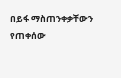በይፋ ማስጠንቀቃቸውን የጠቀሰው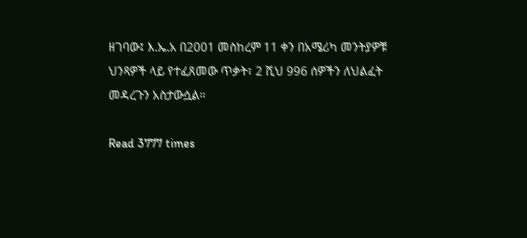ዘገባው፤ እ.ኤ.አ በ2001 መስከረም 11 ቀን በአሜሪካ መንትያዎቹ ህንጻዎች ላይ የተፈጸመው ጥቃት፣ 2 ሺህ 996 ሰዎችን ለህልፈት መዳረጉን አስታውሷል።

Read 3777 times